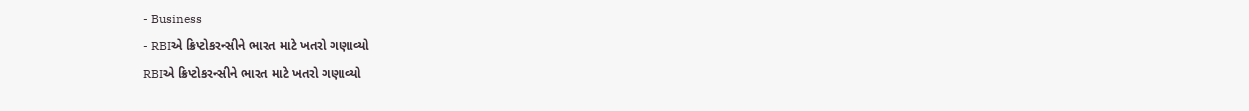- Business
- RBIએ ક્રિપ્ટોકરન્સીને ભારત માટે ખતરો ગણાવ્યો
RBIએ ક્રિપ્ટોકરન્સીને ભારત માટે ખતરો ગણાવ્યો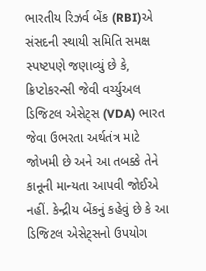ભારતીય રિઝર્વ બેંક (RBI)એ સંસદની સ્થાયી સમિતિ સમક્ષ સ્પષ્ટપણે જણાવ્યું છે કે, ક્રિપ્ટોકરન્સી જેવી વર્ચ્યુઅલ ડિજિટલ એસેટ્સ (VDA) ભારત જેવા ઉભરતા અર્થતંત્ર માટે જોખમી છે અને આ તબક્કે તેને કાનૂની માન્યતા આપવી જોઈએ નહીં. કેન્દ્રીય બેંકનું કહેવું છે કે આ ડિજિટલ એસેટ્સનો ઉપયોગ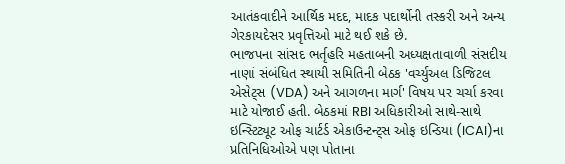આતંકવાદીને આર્થિક મદદ, માદક પદાર્થોની તસ્કરી અને અન્ય ગેરકાયદેસર પ્રવૃત્તિઓ માટે થઈ શકે છે.
ભાજપના સાંસદ ભર્તૃહરિ મહતાબની અધ્યક્ષતાવાળી સંસદીય નાણાં સંબંધિત સ્થાયી સમિતિની બેઠક 'વર્ચ્યુઅલ ડિજિટલ એસેટ્સ (VDA) અને આગળના માર્ગ' વિષય પર ચર્ચા કરવા માટે યોજાઈ હતી. બેઠકમાં RBI અધિકારીઓ સાથે-સાથે ઇન્સ્ટિટ્યૂટ ઓફ ચાર્ટર્ડ એકાઉન્ટન્ટ્સ ઓફ ઇન્ડિયા (ICAI)ના પ્રતિનિધિઓએ પણ પોતાના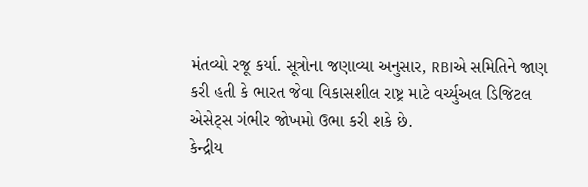મંતવ્યો રજૂ કર્યા. સૂત્રોના જણાવ્યા અનુસાર, RBIએ સમિતિને જાણ કરી હતી કે ભારત જેવા વિકાસશીલ રાષ્ટ્ર માટે વર્ચ્યુઅલ ડિજિટલ એસેટ્સ ગંભીર જોખમો ઉભા કરી શકે છે.
કેન્દ્રીય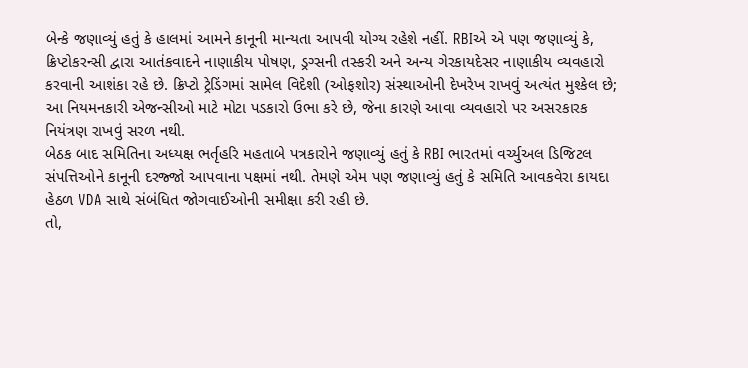બેન્કે જણાવ્યું હતું કે હાલમાં આમને કાનૂની માન્યતા આપવી યોગ્ય રહેશે નહીં. RBIએ એ પણ જણાવ્યું કે, ક્રિપ્ટોકરન્સી દ્વારા આતંકવાદને નાણાકીય પોષણ, ડ્રગ્સની તસ્કરી અને અન્ય ગેરકાયદેસર નાણાકીય વ્યવહારો કરવાની આશંકા રહે છે. ક્રિપ્ટો ટ્રેડિંગમાં સામેલ વિદેશી (ઓફશોર) સંસ્થાઓની દેખરેખ રાખવું અત્યંત મુશ્કેલ છે; આ નિયમનકારી એજન્સીઓ માટે મોટા પડકારો ઉભા કરે છે, જેના કારણે આવા વ્યવહારો પર અસરકારક નિયંત્રણ રાખવું સરળ નથી.
બેઠક બાદ સમિતિના અધ્યક્ષ ભર્તૃહરિ મહતાબે પત્રકારોને જણાવ્યું હતું કે RBI ભારતમાં વર્ચ્યુઅલ ડિજિટલ સંપત્તિઓને કાનૂની દરજ્જો આપવાના પક્ષમાં નથી. તેમણે એમ પણ જણાવ્યું હતું કે સમિતિ આવકવેરા કાયદા હેઠળ VDA સાથે સંબંધિત જોગવાઈઓની સમીક્ષા કરી રહી છે.
તો,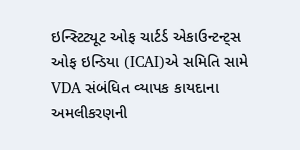ઇન્સ્ટિટ્યૂટ ઓફ ચાર્ટર્ડ એકાઉન્ટન્ટ્સ ઓફ ઇન્ડિયા (ICAI)એ સમિતિ સામે VDA સંબંધિત વ્યાપક કાયદાના અમલીકરણની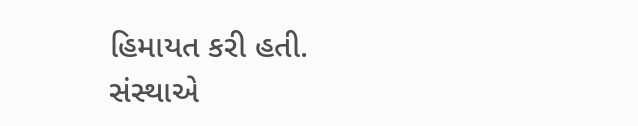હિમાયત કરી હતી. સંસ્થાએ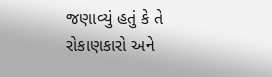જણાવ્યું હતું કે તે રોકાણકારો અને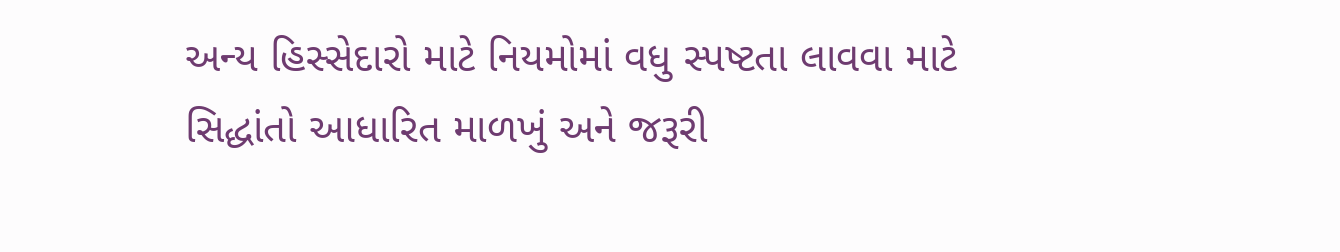અન્ય હિસ્સેદારો માટે નિયમોમાં વધુ સ્પષ્ટતા લાવવા માટે સિદ્ધાંતો આધારિત માળખું અને જરૂરી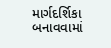માર્ગદર્શિકા બનાવવામાં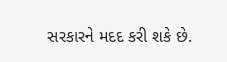સરકારને મદદ કરી શકે છે.